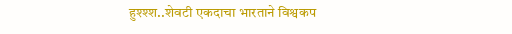हुश्श्श..शेवटी एकदाचा भारताने विश्वकप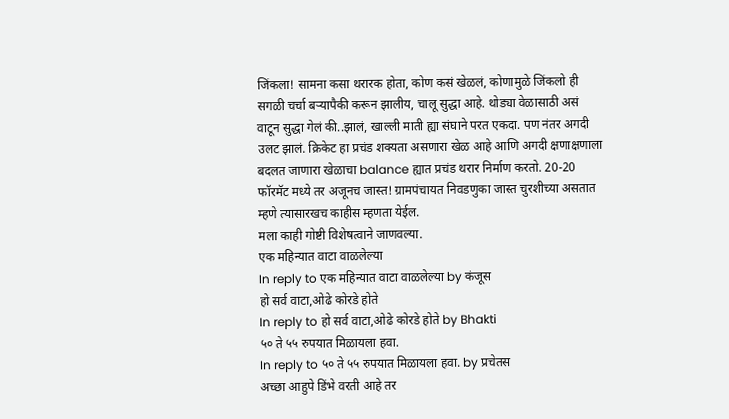जिंकला! सामना कसा थरारक होता, कोण कसं खेळलं, कोणामुळे जिंकलो ही सगळी चर्चा बऱ्यापैकी करून झालीय, चालू सुद्धा आहे. थोड्या वेळासाठी असं वाटून सुद्धा गेलं की..झालं, खाल्ली माती ह्या संघाने परत एकदा. पण नंतर अगदी उलट झालं. क्रिकेट हा प्रचंड शक्यता असणारा खेळ आहे आणि अगदी क्षणाक्षणाला बदलत जाणारा खेळाचा balance ह्यात प्रचंड थरार निर्माण करतो. 20-20 फॉरमॅट मध्ये तर अजूनच जास्त! ग्रामपंचायत निवडणुका जास्त चुरशीच्या असतात म्हणे त्यासारखच काहीस म्हणता येईल.
मला काही गोष्टी विशेषत्वाने जाणवल्या.
एक महिन्यात वाटा वाळलेल्या
In reply to एक महिन्यात वाटा वाळलेल्या by कंजूस
हो सर्व वाटा,ओढे कोरडे होते
In reply to हो सर्व वाटा,ओढे कोरडे होते by Bhakti
५० ते ५५ रुपयात मिळायला हवा.
In reply to ५० ते ५५ रुपयात मिळायला हवा. by प्रचेतस
अच्छा आहुपे डिंभे वरती आहे तर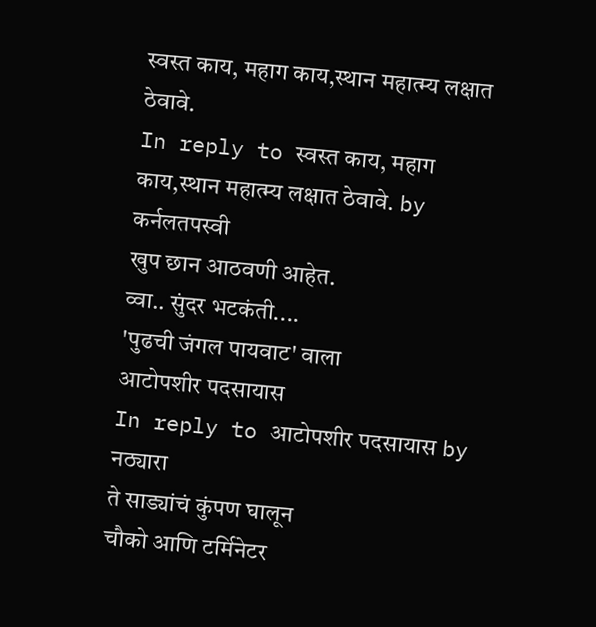स्वस्त काय, महाग काय,स्थान महात्म्य लक्षात ठेवावे.
In reply to स्वस्त काय, महाग काय,स्थान महात्म्य लक्षात ठेवावे. by कर्नलतपस्वी
खुप छान आठवणी आहेत.
व्वा.. सुंदर भटकंती....
'पुढची जंगल पायवाट' वाला
आटोपशीर पदसायास
In reply to आटोपशीर पदसायास by नठ्यारा
ते साड्यांचं कुंपण घालून
चौको आणि टर्मिनेटर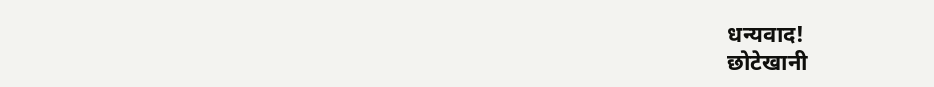धन्यवाद!
छोटेखानी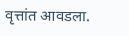वृत्तांत आवडला.